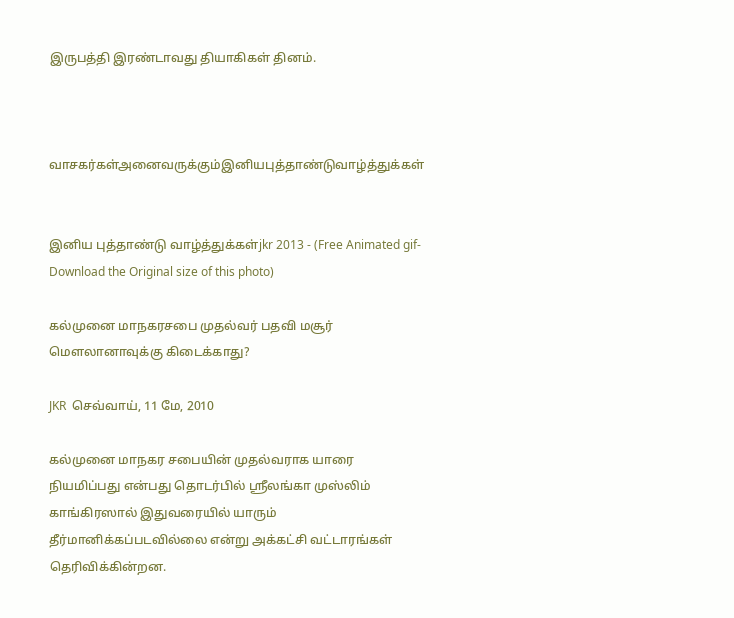இருபத்தி இரண்டாவது தியாகிகள் தினம்.



வாசகர்கள்அனைவருக்கும்இனியபுத்தாண்டுவாழ்த்துக்கள்


இனிய புத்தாண்டு வாழ்த்துக்கள்jkr 2013 - (Free Animated gif-Download the Original size of this photo)

கல்முனை மாநகரசபை முதல்வர் பதவி மசூர் மெளலானாவுக்கு கிடைக்காது?

JKR  செவ்வாய், 11 மே, 2010

கல்முனை மாநகர சபையின் முதல்வராக யாரை நியமிப்பது என்பது தொடர்பில் ஸ்ரீலங்கா முஸ்லிம் காங்கிரஸால் இதுவரையில் யாரும் தீர்மானிக்கப்படவில்லை என்று அக்கட்சி வட்டாரங்கள் தெரிவிக்கின்றன.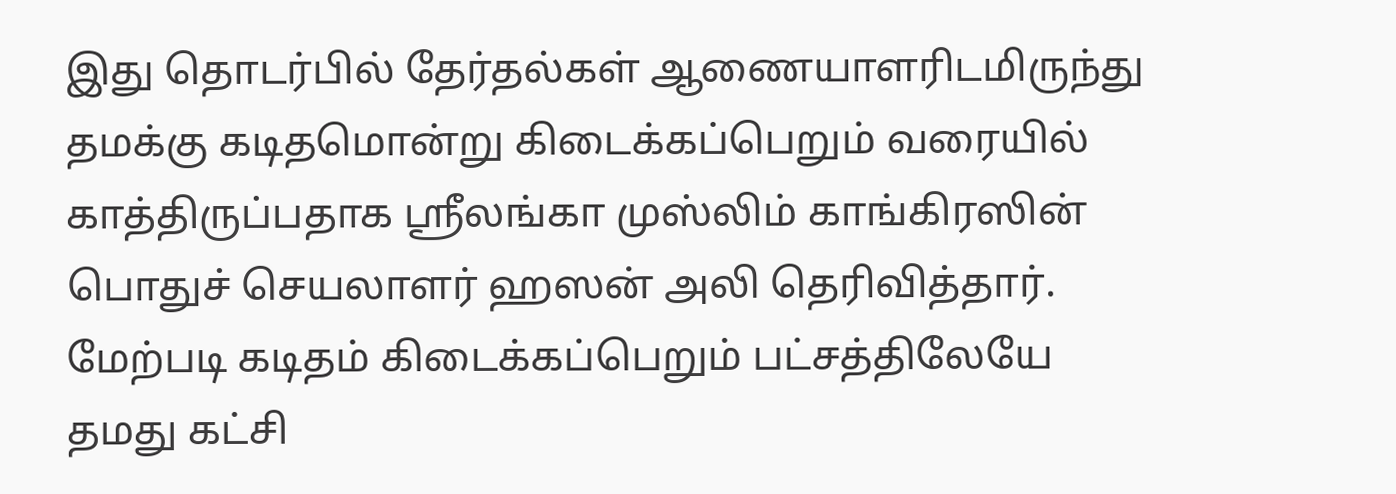இது தொடர்பில் தேர்தல்கள் ஆணையாளரிடமிருந்து தமக்கு கடிதமொன்று கிடைக்கப்பெறும் வரையில் காத்திருப்பதாக ஸ்ரீலங்கா முஸ்லிம் காங்கிரஸின் பொதுச் செயலாளர் ஹஸன் அலி தெரிவித்தார்.
மேற்படி கடிதம் கிடைக்கப்பெறும் பட்சத்திலேயே தமது கட்சி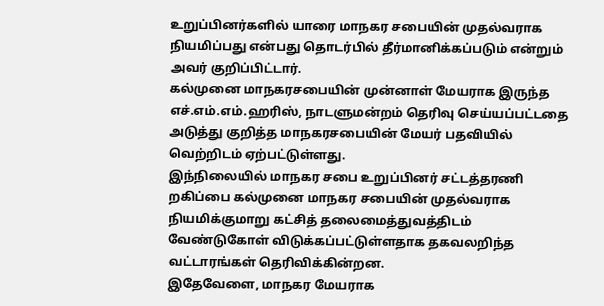உறுப்பினர்களில் யாரை மாநகர சபையின் முதல்வராக நியமிப்பது என்பது தொடர்பில் தீர்மானிக்கப்படும் என்றும் அவர் குறிப்பிட்டார்.
கல்முனை மாநகரசபையின் முன்னாள் மேயராக இருந்த எச்.எம்.எம்.ஹரிஸ், நாடளுமன்றம் தெரிவு செய்யப்பட்டதை அடுத்து குறித்த மாநகரசபையின் மேயர் பதவியில் வெற்றிடம் ஏற்பட்டுள்ளது.
இந்நிலையில் மாநகர சபை உறுப்பினர் சட்டத்தரணி றகிப்பை கல்முனை மாநகர சபையின் முதல்வராக நியமிக்குமாறு கட்சித் தலைமைத்துவத்திடம் வேண்டுகோள் விடுக்கப்பட்டுள்ளதாக தகவலறிந்த வட்டாரங்கள் தெரிவிக்கின்றன.
இதேவேளை, மாநகர மேயராக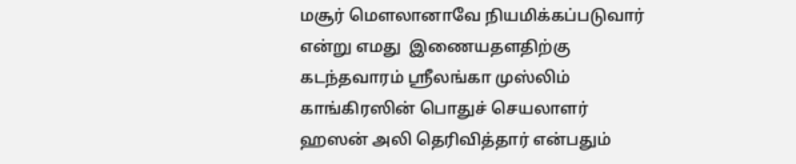மசூர் மெளலானாவே நியமிக்கப்படுவார் என்று எமது  இணையதளதிற்கு கடந்தவாரம் ஸ்ரீலங்கா முஸ்லிம் காங்கிரஸின் பொதுச் செயலாளர் ஹஸன் அலி தெரிவித்தார் என்பதும்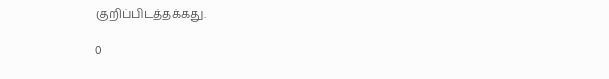குறிப்பிடத்தக்கது.

0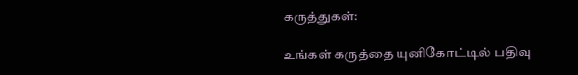கருத்துகள்:

உங்கள் கருத்தை யுனிகோட்டில் பதிவு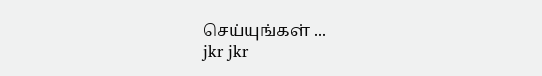செய்யுங்கள் ...
jkr jkr